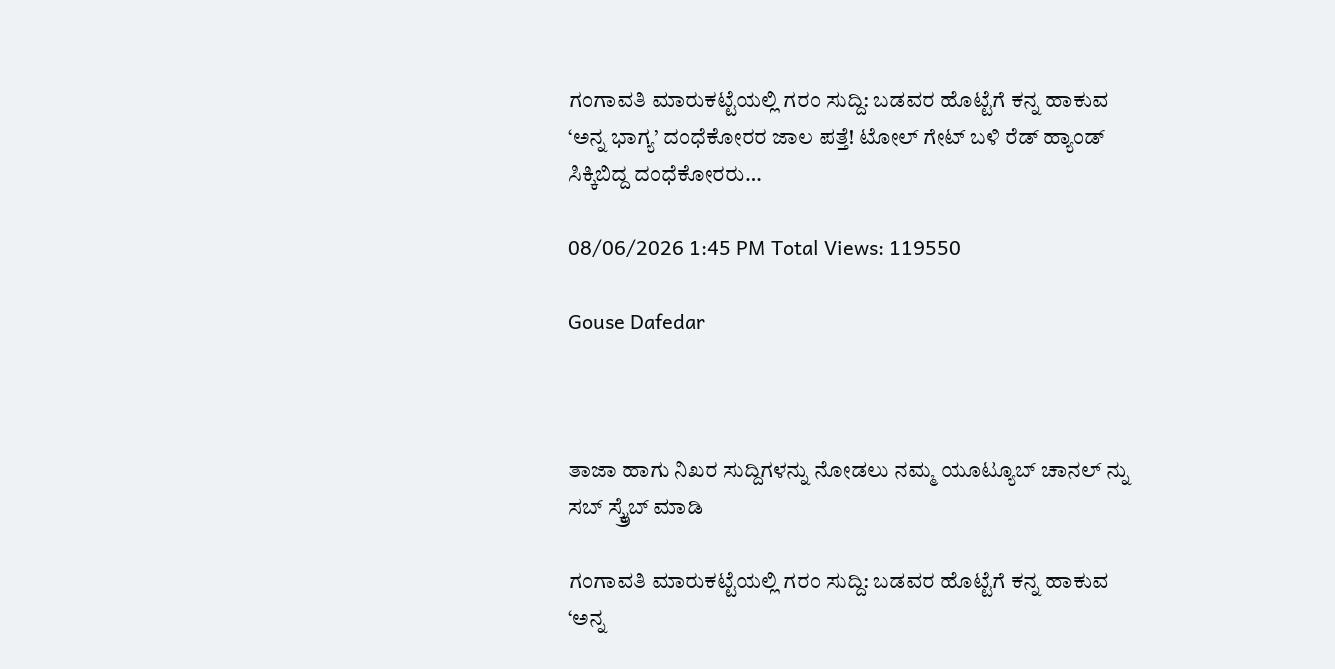ಗಂಗಾವತಿ ಮಾರುಕಟ್ಟೆಯಲ್ಲಿ ಗರಂ ಸುದ್ದಿ: ಬಡವರ ಹೊಟ್ಟೆಗೆ ಕನ್ನ ಹಾಕುವ ‘ಅನ್ನ ಭಾಗ್ಯ’ ದಂಧೆಕೋರರ ಜಾಲ ಪತ್ತೆ! ಟೋಲ್ ಗೇಟ್ ಬಳಿ ರೆಡ್ ಹ್ಯಾಂಡ್ ಸಿಕ್ಕಿಬಿದ್ದ ದಂಧೆಕೋರರು…

08/06/2026 1:45 PM Total Views: 119550

Gouse Dafedar



ತಾಜಾ ಹಾಗು ನಿಖರ ಸುದ್ದಿಗಳನ್ನು ನೋಡಲು ನಮ್ಮ ಯೂಟ್ಯೂಬ್ ಚಾನಲ್ ನ್ನು ಸಬ್ ಸ್ಕ್ರೈಬ್ ಮಾಡಿ

ಗಂಗಾವತಿ ಮಾರುಕಟ್ಟೆಯಲ್ಲಿ ಗರಂ ಸುದ್ದಿ: ಬಡವರ ಹೊಟ್ಟೆಗೆ ಕನ್ನ ಹಾಕುವ ‘ಅನ್ನ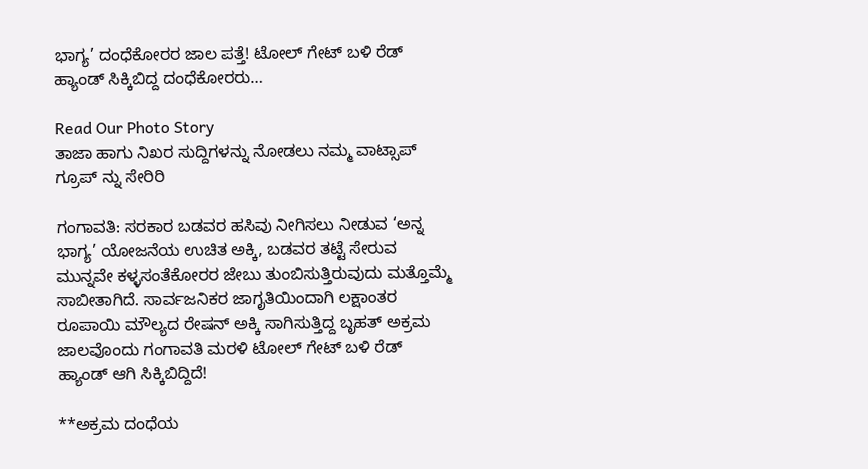ಭಾಗ್ಯ’ ದಂಧೆಕೋರರ ಜಾಲ ಪತ್ತೆ! ಟೋಲ್ ಗೇಟ್ ಬಳಿ ರೆಡ್ ಹ್ಯಾಂಡ್ ಸಿಕ್ಕಿಬಿದ್ದ ದಂಧೆಕೋರರು…

Read Our Photo Story
ತಾಜಾ ಹಾಗು ನಿಖರ ಸುದ್ದಿಗಳನ್ನು ನೋಡಲು ನಮ್ಮ ವಾಟ್ಸಾಪ್ ಗ್ರೂಪ್ ನ್ನು ಸೇರಿರಿ

ಗಂಗಾವತಿ: ಸರಕಾರ ಬಡವರ ಹಸಿವು ನೀಗಿಸಲು ನೀಡುವ ‘ಅನ್ನ ಭಾಗ್ಯ’ ಯೋಜನೆಯ ಉಚಿತ ಅಕ್ಕಿ, ಬಡವರ ತಟ್ಟೆ ಸೇರುವ ಮುನ್ನವೇ ಕಳ್ಳಸಂತೆಕೋರರ ಜೇಬು ತುಂಬಿಸುತ್ತಿರುವುದು ಮತ್ತೊಮ್ಮೆ ಸಾಬೀತಾಗಿದೆ. ಸಾರ್ವಜನಿಕರ ಜಾಗೃತಿಯಿಂದಾಗಿ ಲಕ್ಷಾಂತರ ರೂಪಾಯಿ ಮೌಲ್ಯದ ರೇಷನ್ ಅಕ್ಕಿ ಸಾಗಿಸುತ್ತಿದ್ದ ಬೃಹತ್ ಅಕ್ರಮ ಜಾಲವೊಂದು ಗಂಗಾವತಿ ಮರಳಿ ಟೋಲ್ ಗೇಟ್ ಬಳಿ ರೆಡ್ ಹ್ಯಾಂಡ್ ಆಗಿ ಸಿಕ್ಕಿಬಿದ್ದಿದೆ!

**ಅಕ್ರಮ ದಂಧೆಯ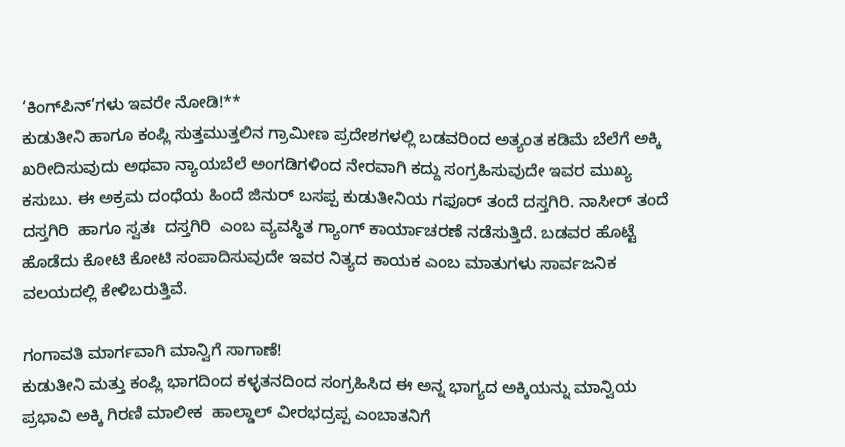‘ಕಿಂಗ್‌ಪಿನ್‌’ಗಳು ಇವರೇ ನೋಡಿ!**
ಕುಡುತೀನಿ ಹಾಗೂ ಕಂಪ್ಲಿ ಸುತ್ತಮುತ್ತಲಿನ ಗ್ರಾಮೀಣ ಪ್ರದೇಶಗಳಲ್ಲಿ ಬಡವರಿಂದ ಅತ್ಯಂತ ಕಡಿಮೆ ಬೆಲೆಗೆ ಅಕ್ಕಿ ಖರೀದಿಸುವುದು ಅಥವಾ ನ್ಯಾಯಬೆಲೆ ಅಂಗಡಿಗಳಿಂದ ನೇರವಾಗಿ ಕದ್ದು ಸಂಗ್ರಹಿಸುವುದೇ ಇವರ ಮುಖ್ಯ ಕಸುಬು. ಈ ಅಕ್ರಮ ದಂಧೆಯ ಹಿಂದೆ ಜಿನುರ್ ಬಸಪ್ಪ ಕುಡುತೀನಿಯ ಗಫೂರ್ ತಂದೆ ದಸ್ತಗಿರಿ. ನಾಸೀರ್ ತಂದೆ ದಸ್ತಗಿರಿ  ಹಾಗೂ ಸ್ವತಃ  ದಸ್ತಗಿರಿ  ಎಂಬ ವ್ಯವಸ್ಥಿತ ಗ್ಯಾಂಗ್ ಕಾರ್ಯಾಚರಣೆ ನಡೆಸುತ್ತಿದೆ. ಬಡವರ ಹೊಟ್ಟೆ ಹೊಡೆದು ಕೋಟಿ ಕೋಟಿ ಸಂಪಾದಿಸುವುದೇ ಇವರ ನಿತ್ಯದ ಕಾಯಕ ಎಂಬ ಮಾತುಗಳು ಸಾರ್ವಜನಿಕ ವಲಯದಲ್ಲಿ ಕೇಳಿಬರುತ್ತಿವೆ.

ಗಂಗಾವತಿ ಮಾರ್ಗವಾಗಿ ಮಾನ್ವಿಗೆ ಸಾಗಾಣೆ!
ಕುಡುತೀನಿ ಮತ್ತು ಕಂಪ್ಲಿ ಭಾಗದಿಂದ ಕಳ್ಳತನದಿಂದ ಸಂಗ್ರಹಿಸಿದ ಈ ಅನ್ನ ಭಾಗ್ಯದ ಅಕ್ಕಿಯನ್ನು ಮಾನ್ವಿಯ ಪ್ರಭಾವಿ ಅಕ್ಕಿ ಗಿರಣಿ ಮಾಲೀಕ  ಹಾಲ್ಡಾಲ್ ವೀರಭದ್ರಪ್ಪ ಎಂಬಾತನಿಗೆ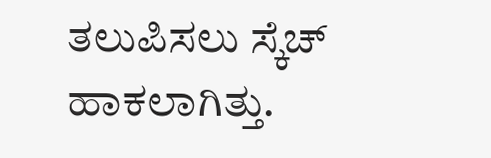ತಲುಪಿಸಲು ಸ್ಕೆಚ್ ಹಾಕಲಾಗಿತ್ತು.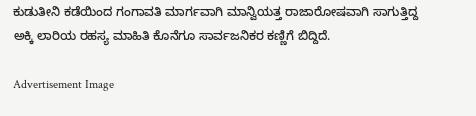ಕುಡುತೀನಿ ಕಡೆಯಿಂದ ಗಂಗಾವತಿ ಮಾರ್ಗವಾಗಿ ಮಾನ್ವಿಯತ್ತ ರಾಜಾರೋಷವಾಗಿ ಸಾಗುತ್ತಿದ್ದ ಅಕ್ಕಿ ಲಾರಿಯ ರಹಸ್ಯ ಮಾಹಿತಿ ಕೊನೆಗೂ ಸಾರ್ವಜನಿಕರ ಕಣ್ಣಿಗೆ ಬಿದ್ದಿದೆ.

Advertisement Image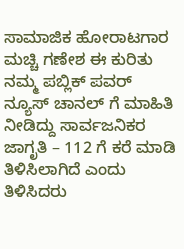ಸಾಮಾಜಿಕ ಹೋರಾಟಗಾರ ಮಚ್ಚಿ ಗಣೇಶ ಈ ಕುರಿತು ನಮ್ಮ ಪಬ್ಲಿಕ್ ಪವರ್ ನ್ಯೂಸ್ ಚಾನಲ್ ಗೆ ಮಾಹಿತಿ ನೀಡಿದ್ದು ಸಾರ್ವಜನಿಕರ ಜಾಗೃತಿ – 112 ಗೆ ಕರೆ ಮಾಡಿ ತಿಳಿಸಿಲಾಗಿದೆ ಎಂದು ತಿಳಿಸಿದರು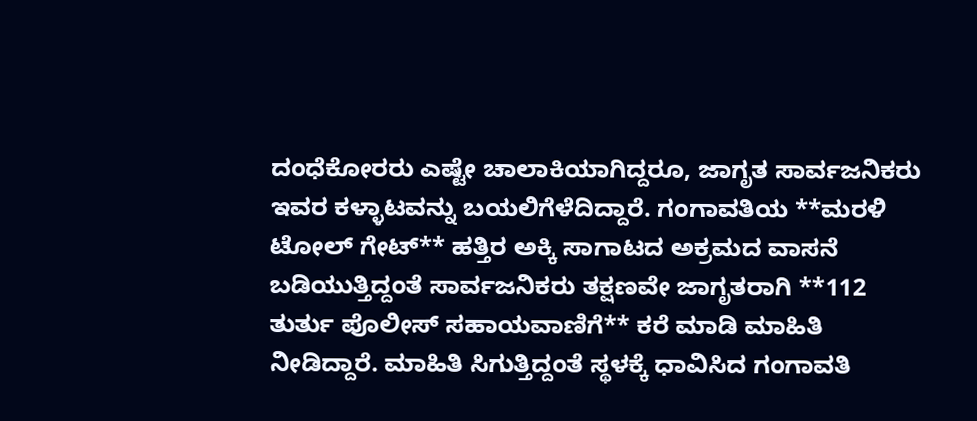ದಂಧೆಕೋರರು ಎಷ್ಟೇ ಚಾಲಾಕಿಯಾಗಿದ್ದರೂ, ಜಾಗೃತ ಸಾರ್ವಜನಿಕರು ಇವರ ಕಳ್ಳಾಟವನ್ನು ಬಯಲಿಗೆಳೆದಿದ್ದಾರೆ. ಗಂಗಾವತಿಯ **ಮರಳಿ ಟೋಲ್ ಗೇಟ್** ಹತ್ತಿರ ಅಕ್ಕಿ ಸಾಗಾಟದ ಅಕ್ರಮದ ವಾಸನೆ ಬಡಿಯುತ್ತಿದ್ದಂತೆ ಸಾರ್ವಜನಿಕರು ತಕ್ಷಣವೇ ಜಾಗೃತರಾಗಿ **112 ತುರ್ತು ಪೊಲೀಸ್ ಸಹಾಯವಾಣಿಗೆ** ಕರೆ ಮಾಡಿ ಮಾಹಿತಿ ನೀಡಿದ್ದಾರೆ. ಮಾಹಿತಿ ಸಿಗುತ್ತಿದ್ದಂತೆ ಸ್ಥಳಕ್ಕೆ ಧಾವಿಸಿದ ಗಂಗಾವತಿ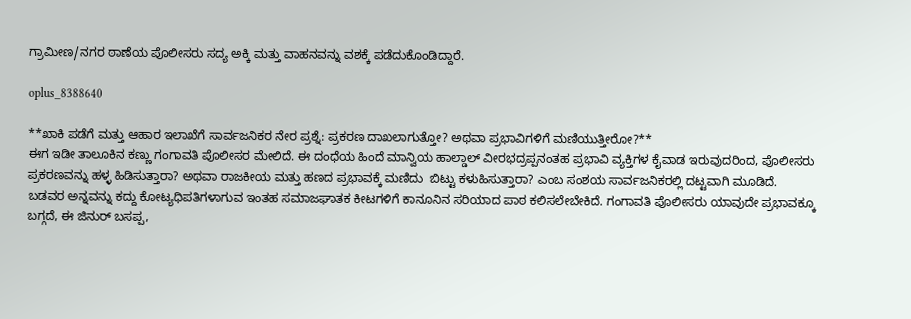ಗ್ರಾಮೀಣ/ನಗರ ಠಾಣೆಯ ಪೊಲೀಸರು ಸದ್ಯ ಅಕ್ಕಿ ಮತ್ತು ವಾಹನವನ್ನು ವಶಕ್ಕೆ ಪಡೆದುಕೊಂಡಿದ್ದಾರೆ.

oplus_8388640

**ಖಾಕಿ ಪಡೆಗೆ ಮತ್ತು ಆಹಾರ ಇಲಾಖೆಗೆ ಸಾರ್ವಜನಿಕರ ನೇರ ಪ್ರಶ್ನೆ: ಪ್ರಕರಣ ದಾಖಲಾಗುತ್ತೋ? ಅಥವಾ ಪ್ರಭಾವಿಗಳಿಗೆ ಮಣಿಯುತ್ತೀರೋ?**
ಈಗ ಇಡೀ ತಾಲೂಕಿನ ಕಣ್ಣು ಗಂಗಾವತಿ ಪೊಲೀಸರ ಮೇಲಿದೆ. ಈ ದಂಧೆಯ ಹಿಂದೆ ಮಾನ್ವಿಯ ಹಾಲ್ಡಾಲ್ ವೀರಭದ್ರಪ್ಪನಂತಹ ಪ್ರಭಾವಿ ವ್ಯಕ್ತಿಗಳ ಕೈವಾಡ ಇರುವುದರಿಂದ, ಪೊಲೀಸರು ಪ್ರಕರಣವನ್ನು ಹಳ್ಳ ಹಿಡಿಸುತ್ತಾರಾ? ಅಥವಾ ರಾಜಕೀಯ ಮತ್ತು ಹಣದ ಪ್ರಭಾವಕ್ಕೆ ಮಣಿದು  ಬಿಟ್ಟು ಕಳುಹಿಸುತ್ತಾರಾ? ಎಂಬ ಸಂಶಯ ಸಾರ್ವಜನಿಕರಲ್ಲಿ ದಟ್ಟವಾಗಿ ಮೂಡಿದೆ.
ಬಡವರ ಅನ್ನವನ್ನು ಕದ್ದು ಕೋಟ್ಯಧಿಪತಿಗಳಾಗುವ ಇಂತಹ ಸಮಾಜಘಾತಕ ಕೀಟಗಳಿಗೆ ಕಾನೂನಿನ ಸರಿಯಾದ ಪಾಠ ಕಲಿಸಲೇಬೇಕಿದೆ. ಗಂಗಾವತಿ ಪೊಲೀಸರು ಯಾವುದೇ ಪ್ರಭಾವಕ್ಕೂ ಬಗ್ಗದೆ, ಈ ಜಿನುರ್ ಬಸಪ್ಪ,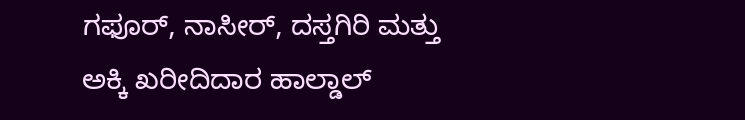ಗಫೂರ್, ನಾಸೀರ್, ದಸ್ತಗಿರಿ ಮತ್ತು ಅಕ್ಕಿ ಖರೀದಿದಾರ ಹಾಲ್ಡಾಲ್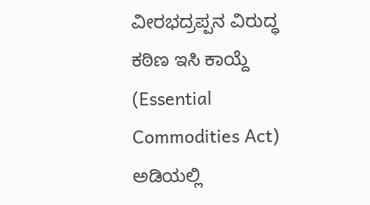ವೀರಭದ್ರಪ್ಪನ ವಿರುದ್ಧ ಕಠಿಣ ಇಸಿ ಕಾಯ್ದೆ (Essential Commodities Act) ಅಡಿಯಲ್ಲಿ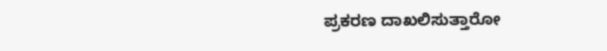ಪ್ರಕರಣ ದಾಖಲಿಸುತ್ತಾರೋ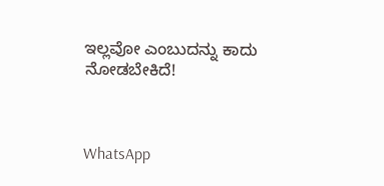ಇಲ್ಲವೋ ಎಂಬುದನ್ನು ಕಾದು ನೋಡಬೇಕಿದೆ!



WhatsApp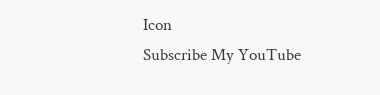Icon
Subscribe My YouTube